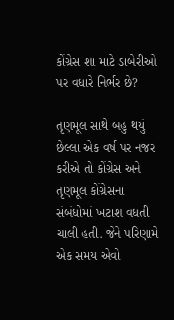કોંગ્રેસ શા માટે ડાબેરીઓ પર વધારે નિર્ભર છે?

તૃણમૂલ સાથે બહુ થયું
છેલ્લા એક વર્ષ પર નજર કરીએ તો કોંગ્રેસ અને તૃણમૂલ કોંગ્રેસના સંબંધોમાં ખટાશ વધતી ચાલી હતી. જેને પરિણામે એક સમય એવો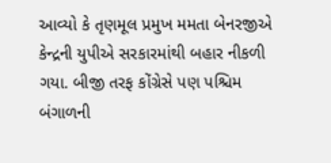આવ્યો કે તૃણમૂલ પ્રમુખ મમતા બેનરજીએ કેન્દ્રની યુપીએ સરકારમાંથી બહાર નીકળી ગયા. બીજી તરફ કોંગ્રેસે પણ પશ્ચિમ બંગાળની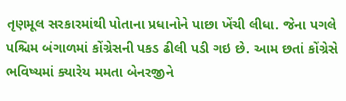તૃણમૂલ સરકારમાંથી પોતાના પ્રધાનોને પાછા ખેંચી લીધા. જેના પગલે પશ્ચિમ બંગાળમાં કોંગ્રેસની પકડ ઢીલી પડી ગઇ છે. આમ છતાં કોંગ્રેસે ભવિષ્યમાં ક્યારેય મમતા બેનરજીને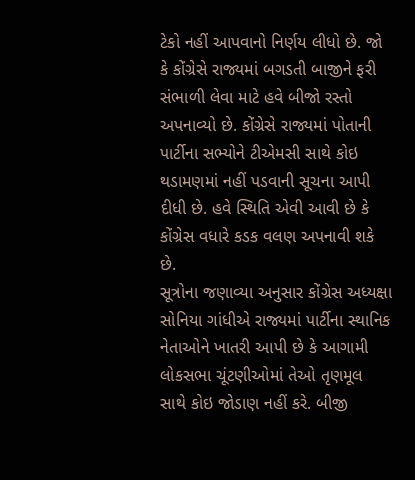ટેકો નહીં આપવાનો નિર્ણય લીધો છે. જો કે કોંગ્રેસે રાજ્યમાં બગડતી બાજીને ફરી સંભાળી લેવા માટે હવે બીજો રસ્તો અપનાવ્યો છે. કોંગ્રેસે રાજ્યમાં પોતાની પાર્ટીના સભ્યોને ટીએમસી સાથે કોઇ થડામણમાં નહીં પડવાની સૂચના આપી દીધી છે. હવે સ્થિતિ એવી આવી છે કે કોંગ્રેસ વધારે કડક વલણ અપનાવી શકે છે.
સૂત્રોના જણાવ્યા અનુસાર કોંગ્રેસ અધ્યક્ષા સોનિયા ગાંધીએ રાજ્યમાં પાર્ટીના સ્થાનિક નેતાઓને ખાતરી આપી છે કે આગામી લોકસભા ચૂંટણીઓમાં તેઓ તૃણમૂલ સાથે કોઇ જોડાણ નહીં કરે. બીજી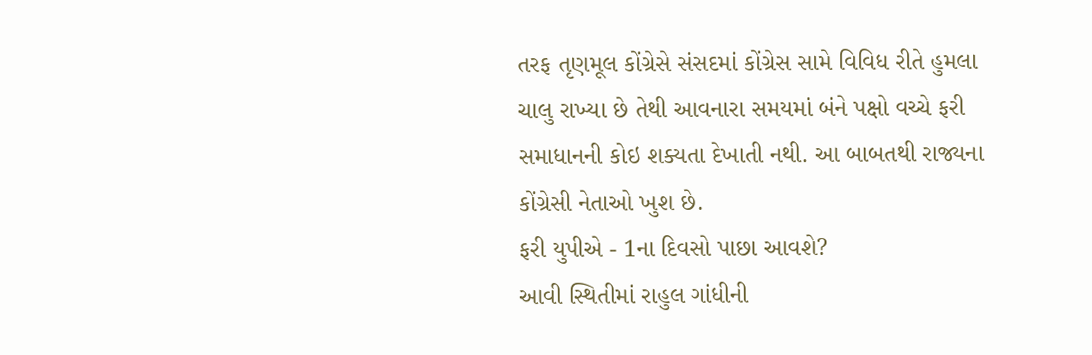તરફ તૃણમૂલ કોંગ્રેસે સંસદમાં કોંગ્રેસ સામે વિવિધ રીતે હુમલા ચાલુ રાખ્યા છે તેથી આવનારા સમયમાં બંને પક્ષો વચ્ચે ફરી સમાધાનની કોઇ શક્યતા દેખાતી નથી. આ બાબતથી રાજ્યના કોંગ્રેસી નેતાઓ ખુશ છે.
ફરી યુપીએ - 1ના દિવસો પાછા આવશે?
આવી સ્થિતીમાં રાહુલ ગાંધીની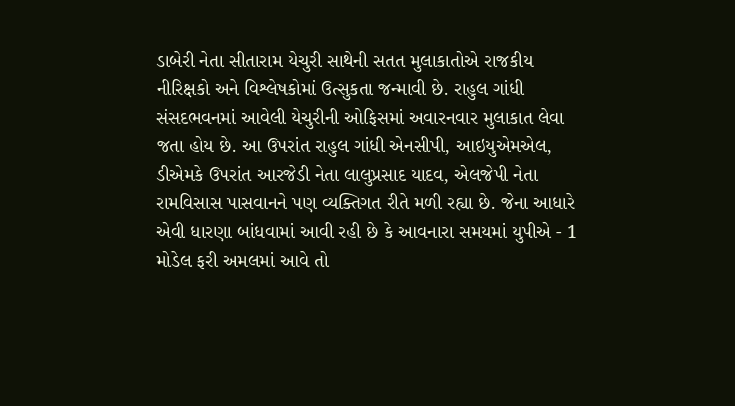ડાબેરી નેતા સીતારામ યેચુરી સાથેની સતત મુલાકાતોએ રાજકીય નીરિક્ષકો અને વિશ્લેષકોમાં ઉત્સુકતા જન્માવી છે. રાહુલ ગાંધી સંસદભવનમાં આવેલી યેચુરીની ઓફિસમાં અવારનવાર મુલાકાત લેવા જતા હોય છે. આ ઉપરાંત રાહુલ ગાંધી એનસીપી, આઇયુએમએલ, ડીએમકે ઉપરાંત આરજેડી નેતા લાલુપ્રસાદ યાદવ, એલજેપી નેતા રામવિસાસ પાસવાનને પણ વ્યક્તિગત રીતે મળી રહ્યા છે. જેના આધારે એવી ધારણા બાંધવામાં આવી રહી છે કે આવનારા સમયમાં યુપીએ - 1 મોડેલ ફરી અમલમાં આવે તો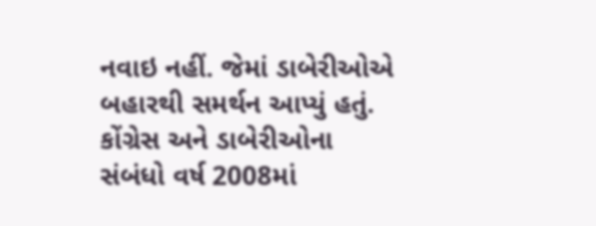નવાઇ નહીં. જેમાં ડાબેરીઓએ બહારથી સમર્થન આપ્યું હતું.
કોંગ્રેસ અને ડાબેરીઓના સંબંધો વર્ષ 2008માં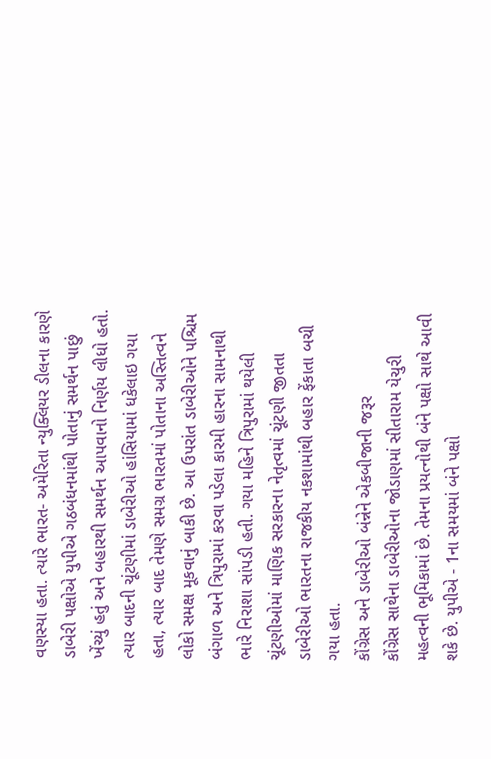વણસ્યા હતા. ત્યારે ભારત- અમેરિતા ન્યુક્લિયર ડીલના કારણે ડાબેરી પક્ષોએ યુપીએ ગઠબંધનમાંથી પોતાનું સમર્થન પાછું ખેંચ્યું હતું અને બહારથી સમર્થન આપવાનો નિર્ણય લીધો હતો. ત્યાર બાદની ચૂંટણીમાં ડાબેરીઓ હાંસિયામાં ધકેલાઇ ગયા હતા, ત્યાર બાદ તેમણે સમગ્ર ભારતમાં પોતાના અસ્તિત્વને લોકો સમક્ષ મૂકવાનું બાકી છે. આ ઉપરાંત ડાબેરીઓને પશ્ચિમ બંગાળ અને ત્રિપુરામાં કરવા પડેલા કારમી હારના સામનાથી ભારે નિરાશા સાંપડી હતી. ગયા મહિને ત્રિપુરામાં થયેલી ચૂંટણીઓમાં માણિક સરકારના નેતૃત્વમાં ચૂંટણી જીતતા ડાબેરીઓ ભારતના રાજકીય નકશામાંથી બહાર ફેંકાતા બચી ગયા હતા.
કોંગ્રેસ અને ડાબેરીઓ બંન્નેને એકબીજાની જરૂર
કોંગ્રેસ સાથેના ડાબેરીઓના જોડાણમાં સીતારામ યેચુરી મહત્વની ભૂમિકામાં છે. તેમના પ્રયત્નોથી બંને પક્ષો સાથે આવી શકે છે. યુપીએ - 1ના સમયમાં બંને પક્ષો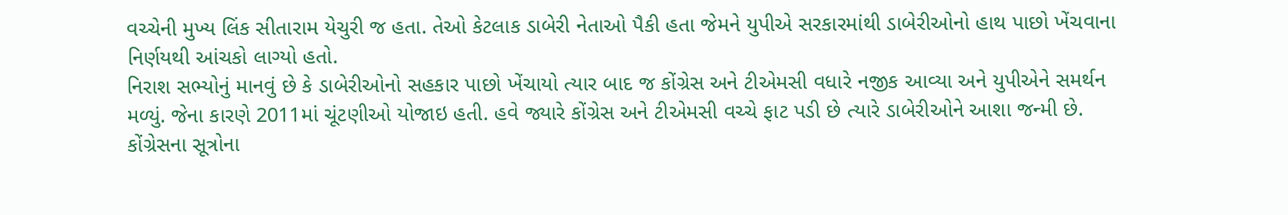વચ્ચેની મુખ્ય લિંક સીતારામ યેચુરી જ હતા. તેઓ કેટલાક ડાબેરી નેતાઓ પૈકી હતા જેમને યુપીએ સરકારમાંથી ડાબેરીઓનો હાથ પાછો ખેંચવાના નિર્ણયથી આંચકો લાગ્યો હતો.
નિરાશ સભ્યોનું માનવું છે કે ડાબેરીઓનો સહકાર પાછો ખેંચાયો ત્યાર બાદ જ કોંગ્રેસ અને ટીએમસી વધારે નજીક આવ્યા અને યુપીએને સમર્થન મળ્યું. જેના કારણે 2011માં ચૂંટણીઓ યોજાઇ હતી. હવે જ્યારે કોંગ્રેસ અને ટીએમસી વચ્ચે ફાટ પડી છે ત્યારે ડાબેરીઓને આશા જન્મી છે.
કોંગ્રેસના સૂત્રોના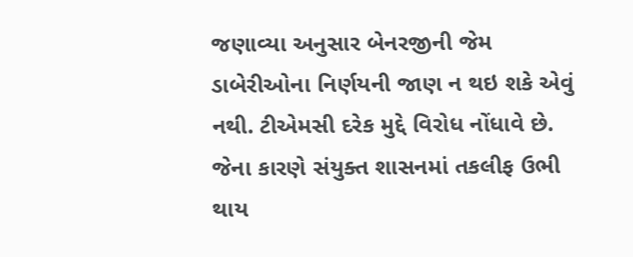જણાવ્યા અનુસાર બેનરજીની જેમ ડાબેરીઓના નિર્ણયની જાણ ન થઇ શકે એવું નથી. ટીએમસી દરેક મુદ્દે વિરોધ નોંધાવે છે. જેના કારણે સંયુક્ત શાસનમાં તકલીફ ઉભી થાય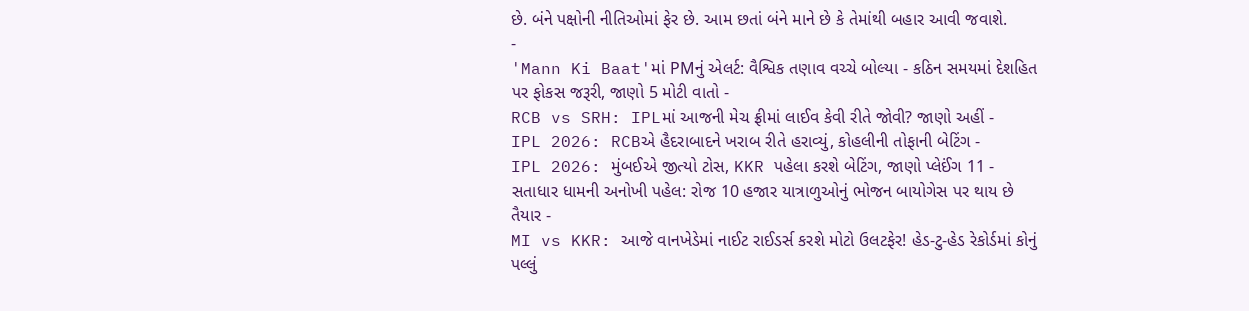છે. બંને પક્ષોની નીતિઓમાં ફેર છે. આમ છતાં બંને માને છે કે તેમાંથી બહાર આવી જવાશે.
-
'Mann Ki Baat'માં PMનું એલર્ટ: વૈશ્વિક તણાવ વચ્ચે બોલ્યા - કઠિન સમયમાં દેશહિત પર ફોકસ જરૂરી, જાણો 5 મોટી વાતો -
RCB vs SRH: IPLમાં આજની મેચ ફ્રીમાં લાઈવ કેવી રીતે જોવી? જાણો અહીં -
IPL 2026: RCBએ હૈદરાબાદને ખરાબ રીતે હરાવ્યું, કોહલીની તોફાની બેટિંગ -
IPL 2026: મુંબઈએ જીત્યો ટોસ, KKR પહેલા કરશે બેટિંગ, જાણો પ્લેઈંગ 11 -
સતાધાર ધામની અનોખી પહેલ: રોજ 10 હજાર યાત્રાળુઓનું ભોજન બાયોગેસ પર થાય છે તૈયાર -
MI vs KKR: આજે વાનખેડેમાં નાઈટ રાઈડર્સ કરશે મોટો ઉલટફેર! હેડ-ટુ-હેડ રેકોર્ડમાં કોનું પલ્લું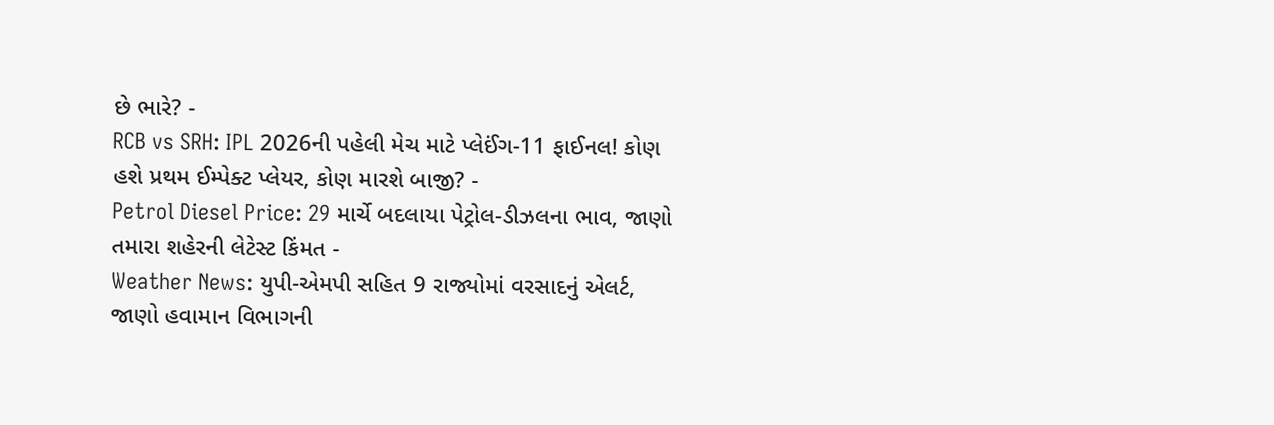છે ભારે? -
RCB vs SRH: IPL 2026ની પહેલી મેચ માટે પ્લેઈંગ-11 ફાઈનલ! કોણ હશે પ્રથમ ઈમ્પેક્ટ પ્લેયર, કોણ મારશે બાજી? -
Petrol Diesel Price: 29 માર્ચે બદલાયા પેટ્રોલ-ડીઝલના ભાવ, જાણો તમારા શહેરની લેટેસ્ટ કિંમત -
Weather News: યુપી-એમપી સહિત 9 રાજ્યોમાં વરસાદનું એલર્ટ, જાણો હવામાન વિભાગની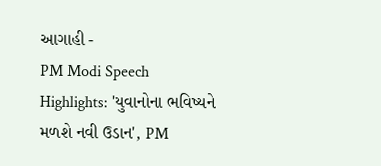આગાહી -
PM Modi Speech Highlights: 'યુવાનોના ભવિષ્યને મળશે નવી ઉડાન', PM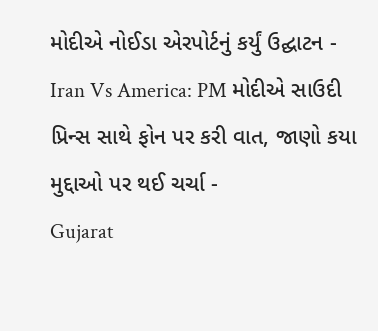મોદીએ નોઈડા એરપોર્ટનું કર્યું ઉદ્ઘાટન -
Iran Vs America: PM મોદીએ સાઉદી પ્રિન્સ સાથે ફોન પર કરી વાત, જાણો કયા મુદ્દાઓ પર થઈ ચર્ચા -
Gujarat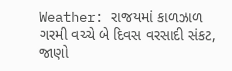Weather: રાજયમાં કાળઝાળ ગરમી વચ્ચે બે દિવસ વરસાદી સંકટ, જાણો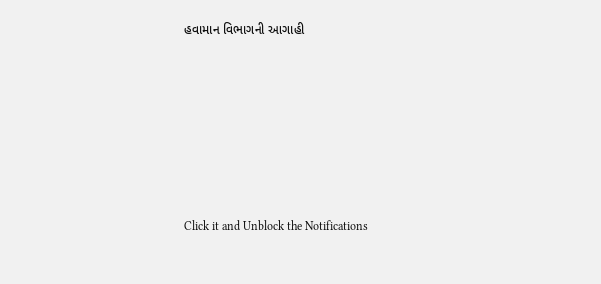હવામાન વિભાગની આગાહી







Click it and Unblock the Notifications